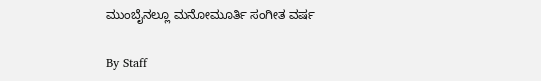ಮುಂಬೈನಲ್ಲೂ ಮನೋಮೂರ್ತಿ ಸಂಗೀತ ವರ್ಷ

By Staff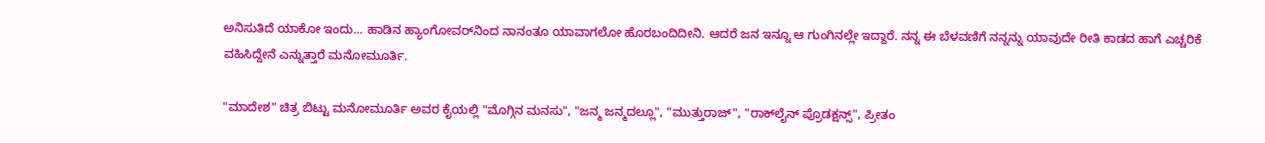ಅನಿಸುತಿದೆ ಯಾಕೋ ಇಂದು... ಹಾಡಿನ ಹ್ಯಾಂಗೋವರ್‌ನಿಂದ ನಾನಂತೂ ಯಾವಾಗಲೋ ಹೊರಬಂದಿದೀನಿ. ಆದರೆ ಜನ ಇನ್ನೂ ಆ ಗುಂಗಿನಲ್ಲೇ ಇದ್ದಾರೆ. ನನ್ನ ಈ ಬೆಳವಣಿಗೆ ನನ್ನನ್ನು ಯಾವುದೇ ರೀತಿ ಕಾಡದ ಹಾಗೆ ಎಚ್ಚರಿಕೆ ವಹಿಸಿದ್ದೇನೆ ಎನ್ನುತ್ತಾರೆ ಮನೋಮೂರ್ತಿ.

"ಮಾದೇಶ" ಚಿತ್ರ ಬಿಟ್ಟು ಮನೋಮೂರ್ತಿ ಅವರ ಕೈಯಲ್ಲಿ "ಮೊಗ್ಗಿನ ಮನಸು", "ಜನ್ಮ ಜನ್ಮದಲ್ಲೂ", "ಮುತ್ತುರಾಜ್", "ರಾಕ್‌ಲೈನ್ ಪ್ರೊಡಕ್ಷನ್ಸ್", ಪ್ರೀತಂ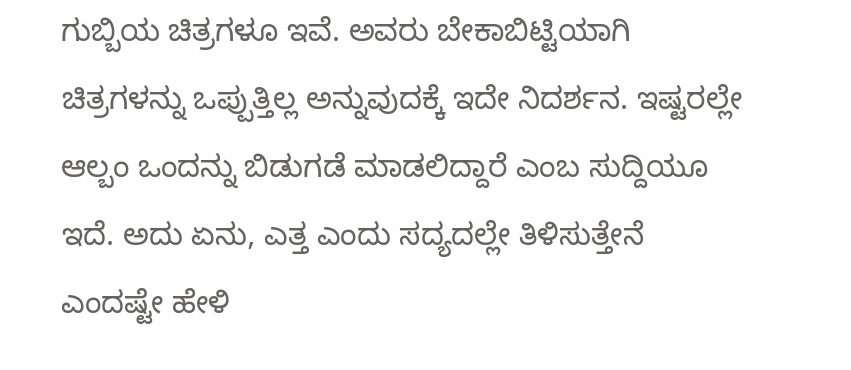ಗುಬ್ಬಿಯ ಚಿತ್ರಗಳೂ ಇವೆ. ಅವರು ಬೇಕಾಬಿಟ್ಟಿಯಾಗಿ ಚಿತ್ರಗಳನ್ನು ಒಪ್ಪುತ್ತಿಲ್ಲ ಅನ್ನುವುದಕ್ಕೆ ಇದೇ ನಿದರ್ಶನ. ಇಷ್ಟರಲ್ಲೇ ಆಲ್ಬಂ ಒಂದನ್ನು ಬಿಡುಗಡೆ ಮಾಡಲಿದ್ದಾರೆ ಎಂಬ ಸುದ್ದಿಯೂ ಇದೆ. ಅದು ಏನು, ಎತ್ತ ಎಂದು ಸದ್ಯದಲ್ಲೇ ತಿಳಿಸುತ್ತೇನೆ ಎಂದಷ್ಟೇ ಹೇಳಿ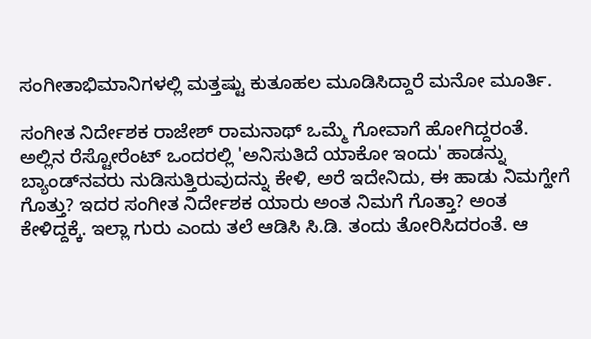ಸಂಗೀತಾಭಿಮಾನಿಗಳಲ್ಲಿ ಮತ್ತಷ್ಟು ಕುತೂಹಲ ಮೂಡಿಸಿದ್ದಾರೆ ಮನೋ ಮೂರ್ತಿ.

ಸಂಗೀತ ನಿರ್ದೇಶಕ ರಾಜೇಶ್ ರಾಮನಾಥ್ ಒಮ್ಮೆ ಗೋವಾಗೆ ಹೋಗಿದ್ದರಂತೆ. ಅಲ್ಲಿನ ರೆಸ್ಟೋರೆಂಟ್ ಒಂದರಲ್ಲಿ 'ಅನಿಸುತಿದೆ ಯಾಕೋ ಇಂದು' ಹಾಡನ್ನು ಬ್ಯಾಂಡ್‌ನವರು ನುಡಿಸುತ್ತಿರುವುದನ್ನು ಕೇಳಿ, ಅರೆ ಇದೇನಿದು, ಈ ಹಾಡು ನಿಮಗ್ಹೇಗೆ ಗೊತ್ತು? ಇದರ ಸಂಗೀತ ನಿರ್ದೇಶಕ ಯಾರು ಅಂತ ನಿಮಗೆ ಗೊತ್ತಾ? ಅಂತ ಕೇಳಿದ್ದಕ್ಕೆ. ಇಲ್ಲಾ ಗುರು ಎಂದು ತಲೆ ಆಡಿಸಿ ಸಿ.ಡಿ. ತಂದು ತೋರಿಸಿದರಂತೆ. ಆ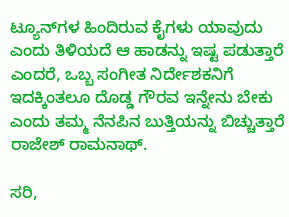ಟ್ಯೂನ್‌ಗಳ ಹಿಂದಿರುವ ಕೈಗಳು ಯಾವುದು ಎಂದು ತಿಳಿಯದೆ ಆ ಹಾಡನ್ನು ಇಷ್ಟ ಪಡುತ್ತಾರೆ ಎಂದರೆ, ಒಬ್ಬ ಸಂಗೀತ ನಿರ್ದೇಶಕನಿಗೆ ಇದಕ್ಕಿಂತಲೂ ದೊಡ್ಡ ಗೌರವ ಇನ್ನೇನು ಬೇಕು ಎಂದು ತಮ್ಮ ನೆನಪಿನ ಬುತ್ತಿಯನ್ನು ಬಿಚ್ಚುತ್ತಾರೆ ರಾಜೇಶ್ ರಾಮನಾಥ್.

ಸರಿ,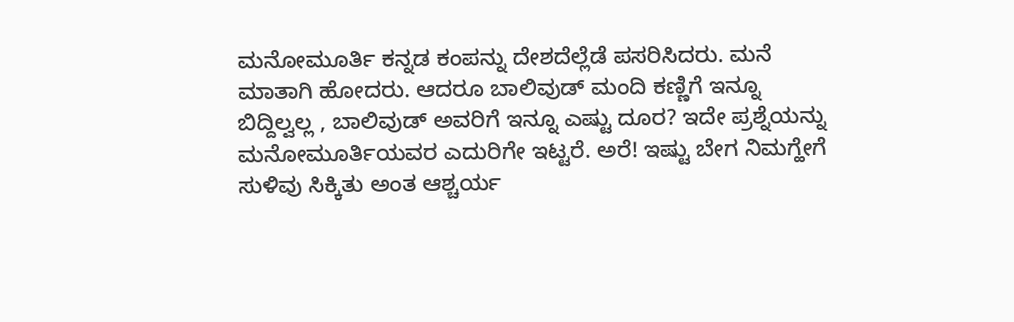ಮನೋಮೂರ್ತಿ ಕನ್ನಡ ಕಂಪನ್ನು ದೇಶದೆಲ್ಲೆಡೆ ಪಸರಿಸಿದರು. ಮನೆ ಮಾತಾಗಿ ಹೋದರು. ಆದರೂ ಬಾಲಿವುಡ್ ಮಂದಿ ಕಣ್ಣಿಗೆ ಇನ್ನೂ ಬಿದ್ದಿಲ್ವಲ್ಲ , ಬಾಲಿವುಡ್ ಅವರಿಗೆ ಇನ್ನೂ ಎಷ್ಟು ದೂರ? ಇದೇ ಪ್ರಶ್ನೆಯನ್ನು ಮನೋಮೂರ್ತಿಯವರ ಎದುರಿಗೇ ಇಟ್ಟರೆ. ಅರೆ! ಇಷ್ಟು ಬೇಗ ನಿಮಗ್ಹೇಗೆ ಸುಳಿವು ಸಿಕ್ಕಿತು ಅಂತ ಆಶ್ಚರ್ಯ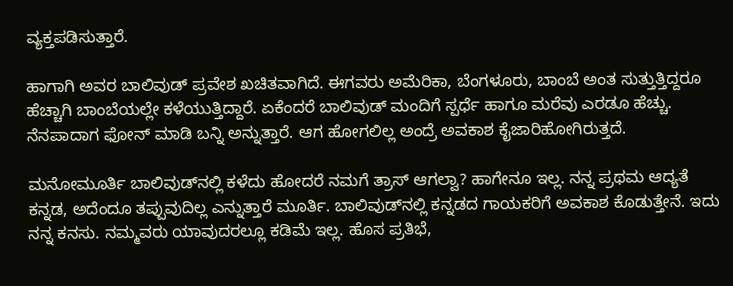ವ್ಯಕ್ತಪಡಿಸುತ್ತಾರೆ.

ಹಾಗಾಗಿ ಅವರ ಬಾಲಿವುಡ್ ಪ್ರವೇಶ ಖಚಿತವಾಗಿದೆ. ಈಗವರು ಅಮೆರಿಕಾ, ಬೆಂಗಳೂರು, ಬಾಂಬೆ ಅಂತ ಸುತ್ತುತ್ತಿದ್ದರೂ ಹೆಚ್ಚಾಗಿ ಬಾಂಬೆಯಲ್ಲೇ ಕಳೆಯುತ್ತಿದ್ದಾರೆ. ಏಕೆಂದರೆ ಬಾಲಿವುಡ್ ಮಂದಿಗೆ ಸ್ಪರ್ಧೆ ಹಾಗೂ ಮರೆವು ಎರಡೂ ಹೆಚ್ಚು. ನೆನಪಾದಾಗ ಫೋನ್ ಮಾಡಿ ಬನ್ನಿ ಅನ್ನುತ್ತಾರೆ. ಆಗ ಹೋಗಲಿಲ್ಲ ಅಂದ್ರೆ ಅವಕಾಶ ಕೈಜಾರಿಹೋಗಿರುತ್ತದೆ.

ಮನೋಮೂರ್ತಿ ಬಾಲಿವುಡ್‌ನಲ್ಲಿ ಕಳೆದು ಹೋದರೆ ನಮಗೆ ತ್ರಾಸ್ ಆಗಲ್ವಾ? ಹಾಗೇನೂ ಇಲ್ಲ. ನನ್ನ ಪ್ರಥಮ ಆದ್ಯತೆ ಕನ್ನಡ, ಅದೆಂದೂ ತಪ್ಪುವುದಿಲ್ಲ ಎನ್ನುತ್ತಾರೆ ಮೂರ್ತಿ. ಬಾಲಿವುಡ್‌ನಲ್ಲಿ ಕನ್ನಡದ ಗಾಯಕರಿಗೆ ಅವಕಾಶ ಕೊಡುತ್ತೇನೆ. ಇದು ನನ್ನ ಕನಸು. ನಮ್ಮವರು ಯಾವುದರಲ್ಲೂ ಕಡಿಮೆ ಇಲ್ಲ. ಹೊಸ ಪ್ರತಿಭೆ,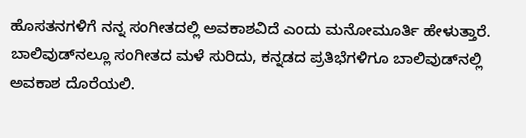ಹೊಸತನಗಳಿಗೆ ನನ್ನ ಸಂಗೀತದಲ್ಲಿ ಅವಕಾಶವಿದೆ ಎಂದು ಮನೋಮೂರ್ತಿ ಹೇಳುತ್ತಾರೆ. ಬಾಲಿವುಡ್‌ನಲ್ಲೂ ಸಂಗೀತದ ಮಳೆ ಸುರಿದು, ಕನ್ನಡದ ಪ್ರತಿಭೆಗಳಿಗೂ ಬಾಲಿವುಡ್‌ನಲ್ಲಿ ಅವಕಾಶ ದೊರೆಯಲಿ.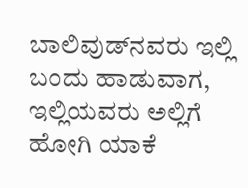ಬಾಲಿವುಡ್‌ನವರು ಇಲ್ಲಿ ಬಂದು ಹಾಡುವಾಗ, ಇಲ್ಲಿಯವರು ಅಲ್ಲಿಗೆ ಹೋಗಿ ಯಾಕೆ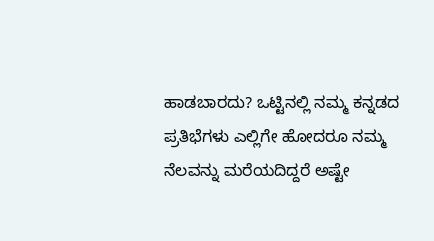ಹಾಡಬಾರದು? ಒಟ್ಟಿನಲ್ಲಿ ನಮ್ಮ ಕನ್ನಡದ ಪ್ರತಿಭೆಗಳು ಎಲ್ಲಿಗೇ ಹೋದರೂ ನಮ್ಮ ನೆಲವನ್ನು ಮರೆಯದಿದ್ದರೆ ಅಷ್ಟೇ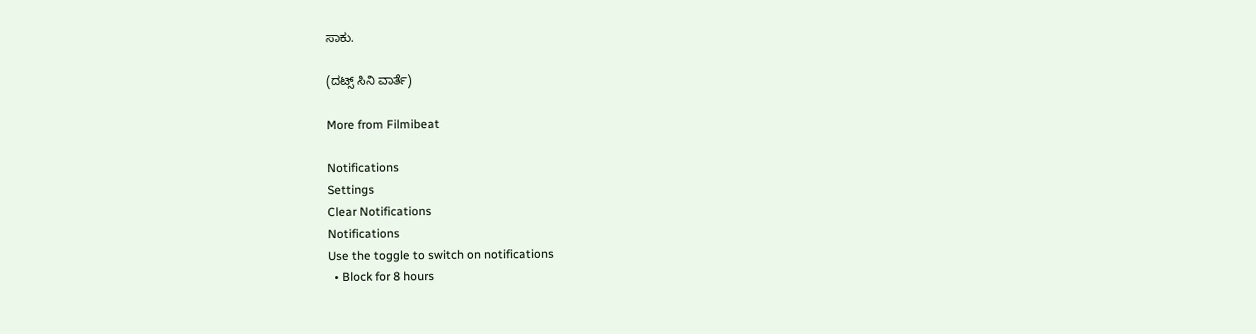ಸಾಕು.

(ದಟ್ಸ್‌‍ ಸಿನಿ ವಾರ್ತೆ)

More from Filmibeat

Notifications
Settings
Clear Notifications
Notifications
Use the toggle to switch on notifications
  • Block for 8 hours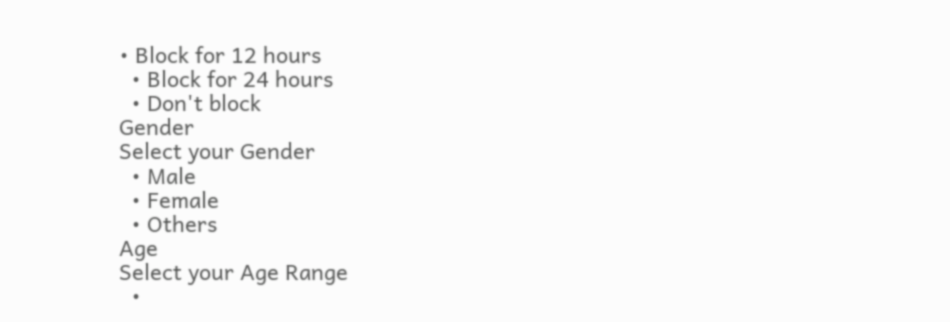• Block for 12 hours
  • Block for 24 hours
  • Don't block
Gender
Select your Gender
  • Male
  • Female
  • Others
Age
Select your Age Range
  •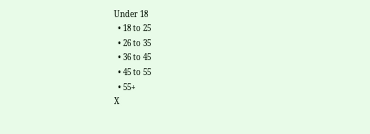Under 18
  • 18 to 25
  • 26 to 35
  • 36 to 45
  • 45 to 55
  • 55+
X